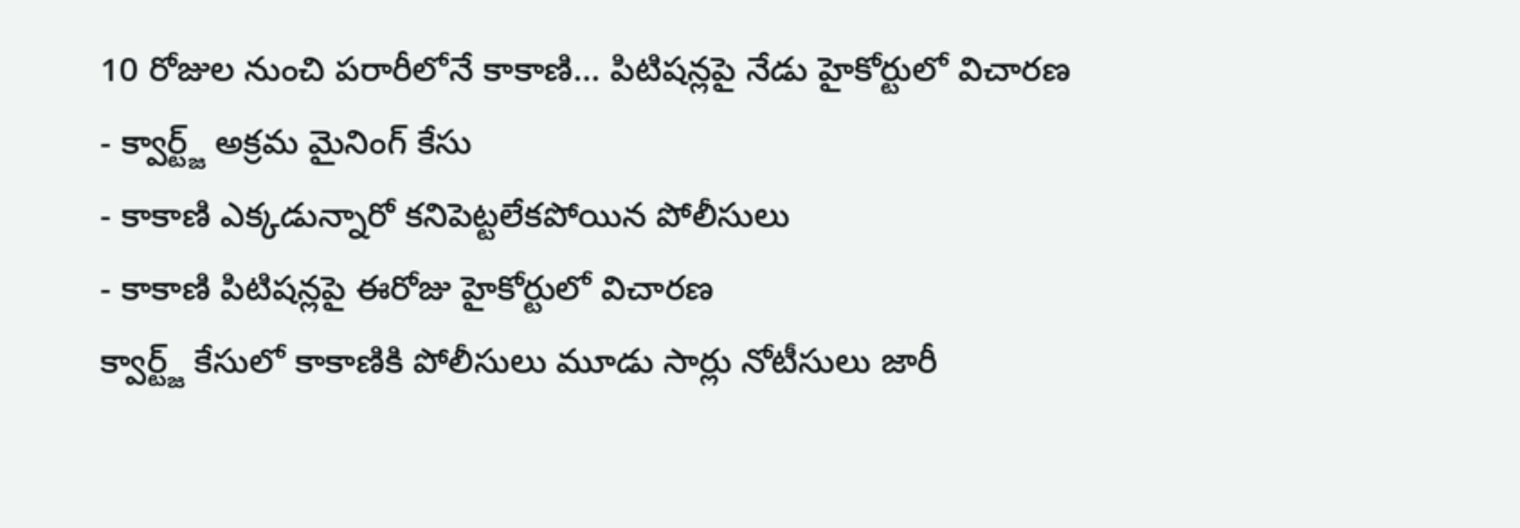10 రోజుల నుంచి పరారీలోనే కాకాణి... పిటిషన్లపై నేడు హైకోర్టులో విచారణ
- క్వార్ట్జ్ అక్రమ మైనింగ్ కేసు
- కాకాణి ఎక్కడున్నారో కనిపెట్టలేకపోయిన పోలీసులు
- కాకాణి పిటిషన్లపై ఈరోజు హైకోర్టులో విచారణ
క్వార్ట్జ్ కేసులో కాకాణికి పోలీసులు మూడు సార్లు నోటీసులు జారీ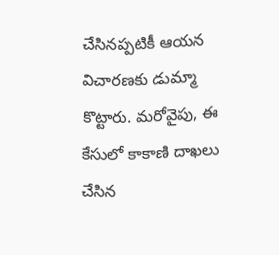చేసినప్పటికీ ఆయన విచారణకు డుమ్మా కొట్టారు. మరోవైపు, ఈ కేసులో కాకాణి దాఖలు చేసిన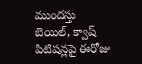ముందస్తు బెయిల్, క్వాష్ పిటిషన్లపై ఈరోజు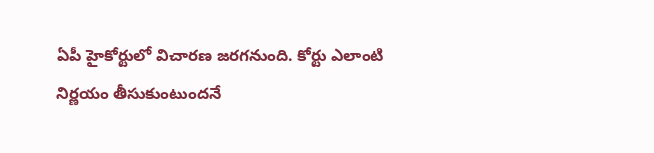ఏపీ హైకోర్టులో విచారణ జరగనుంది. కోర్టు ఎలాంటి నిర్ణయం తీసుకుంటుందనే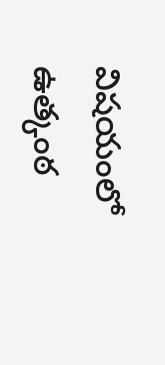విషయంలో ఉత్కంఠ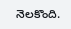నెలకొంది.